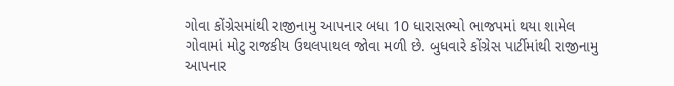ગોવા કોંગ્રેસમાંથી રાજીનામુ આપનાર બધા 10 ધારાસભ્યો ભાજપમાં થયા શામેલ
ગોવામાં મોટુ રાજકીય ઉથલપાથલ જોવા મળી છે. બુધવારે કોંગ્રેસ પાર્ટીમાંથી રાજીનામુ આપનાર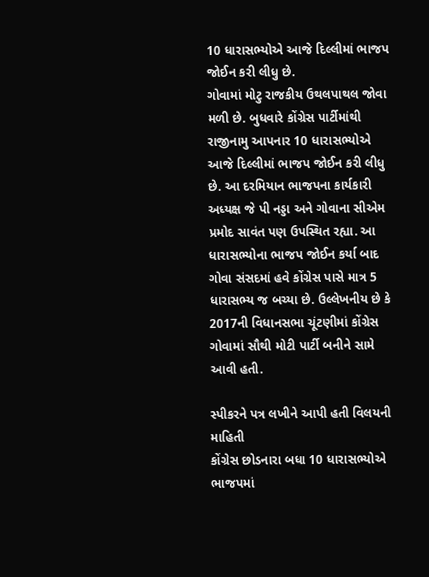10 ધારાસભ્યોએ આજે દિલ્લીમાં ભાજપ જોઈન કરી લીધુ છે.
ગોવામાં મોટુ રાજકીય ઉથલપાથલ જોવા મળી છે. બુધવારે કોંગ્રેસ પાર્ટીમાંથી રાજીનામુ આપનાર 10 ધારાસભ્યોએ આજે દિલ્લીમાં ભાજપ જોઈન કરી લીધુ છે. આ દરમિયાન ભાજપના કાર્યકારી અધ્યક્ષ જે પી નડ્ડા અને ગોવાના સીએમ પ્રમોદ સાવંત પણ ઉપસ્થિત રહ્યા. આ ધારાસભ્યોના ભાજપ જોઈન કર્યા બાદ ગોવા સંસદમાં હવે કોંગ્રેસ પાસે માત્ર 5 ધારાસભ્ય જ બચ્યા છે. ઉલ્લેખનીય છે કે 2017ની વિધાનસભા ચૂંટણીમાં કોંગ્રેસ ગોવામાં સૌથી મોટી પાર્ટી બનીને સામે આવી હતી.

સ્પીકરને પત્ર લખીને આપી હતી વિલયની માહિતી
કોંગ્રેસ છોડનારા બધા 10 ધારાસભ્યોએ ભાજપમાં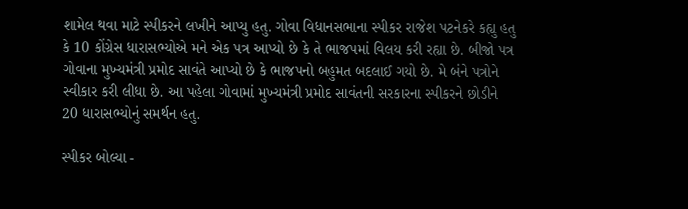શામેલ થવા માટે સ્પીકરને લખીને આપ્યુ હતુ. ગોવા વિધાનસભાના સ્પીકર રાજેશ પટનેકરે કહ્યુ હતુ કે 10 કોંગ્રેસ ધારાસભ્યોએ મને એક પત્ર આપ્યો છે કે તે ભાજપમાં વિલય કરી રહ્યા છે. બીજો પત્ર ગોવાના મુખ્યમંત્રી પ્રમોદ સાવંતે આપ્યો છે કે ભાજપનો બહુમત બદલાઈ ગયો છે. મે બંને પત્રોને સ્વીકાર કરી લીધા છે. આ પહેલા ગોવામાં મુખ્યમંત્રી પ્રમોદ સાવંતની સરકારના સ્પીકરને છોડીને 20 ધારાસભ્યોનું સમર્થન હતુ.

સ્પીકર બોલ્યા -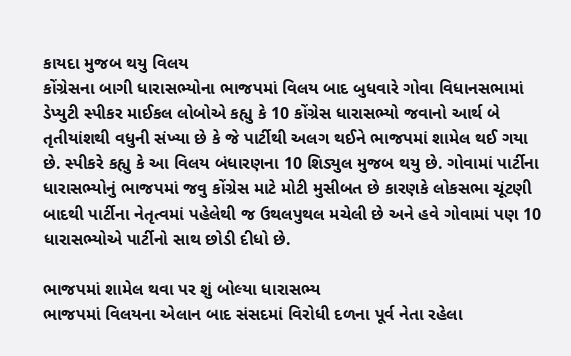કાયદા મુજબ થયુ વિલય
કોંગ્રેસના બાગી ધારાસભ્યોના ભાજપમાં વિલય બાદ બુધવારે ગોવા વિધાનસભામાં ડેપ્યુટી સ્પીકર માઈકલ લોબોએ કહ્યુ કે 10 કોંગ્રેસ ધારાસભ્યો જવાનો આર્થ બે તૃતીયાંશથી વધુની સંખ્યા છે કે જે પાર્ટીથી અલગ થઈને ભાજપમાં શામેલ થઈ ગયા છે. સ્પીકરે કહ્યુ કે આ વિલય બંધારણના 10 શિડ્યુલ મુજબ થયુ છે. ગોવામાં પાર્ટીના ધારાસભ્યોનું ભાજપમાં જવુ કોંગ્રેસ માટે મોટી મુસીબત છે કારણકે લોકસભા ચૂંટણી બાદથી પાર્ટીના નેતૃત્વમાં પહેલેથી જ ઉથલપુથલ મચેલી છે અને હવે ગોવામાં પણ 10 ધારાસભ્યોએ પાર્ટીનો સાથ છોડી દીધો છે.

ભાજપમાં શામેલ થવા પર શું બોલ્યા ધારાસભ્ય
ભાજપમાં વિલયના એલાન બાદ સંસદમાં વિરોધી દળના પૂર્વ નેતા રહેલા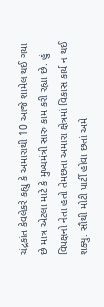ચંદ્રકાંત કેવલેકરે કહ્યુ કે અમારાથી 10 આજે શામેલ થઈ ગયા છે માત્ર એટલા માટે કે મુખ્યમંત્રી સારુ કામ કરી રહ્યા છે. હું વિપક્ષનો નેતા હતો તેમછતા અમારા ક્ષેત્રમાં વિકાસ કાર્ય ન થઈ શક્યુ. સૌથી મોટી પાર્ટી હોવા છતાં અમે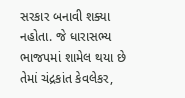સરકાર બનાવી શક્યા નહોતા. જે ધારાસભ્ય ભાજપમાં શામેલ થયા છે તેમાં ચંદ્રકાંત કેવલેકર,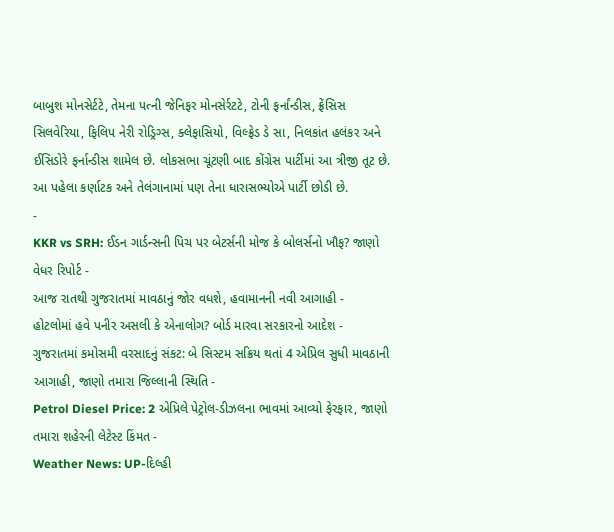બાબુશ મોનસેર્ટટે, તેમના પત્ની જેનિફર મોનસેર્રટટે, ટોની ફર્નાંન્ડીસ, ફ્રેંસિસ સિલવેરિયા, ફિલિપ નેરી રોડ્રિગ્સ, ક્લેફાસિયો, વિલ્ફ્રેડ ડે સા, નિલકાંત હલંકર અને ઈસિડોરે ફર્નાન્ડીસ શામેલ છે. લોકસભા ચૂંટણી બાદ કોંગ્રેસ પાર્ટીમાં આ ત્રીજી તૂટ છે. આ પહેલા કર્ણાટક અને તેલંગાનામાં પણ તેના ધારાસભ્યોએ પાર્ટી છોડી છે.
-
KKR vs SRH: ઈડન ગાર્ડન્સની પિચ પર બેટર્સની મોજ કે બોલર્સનો ખૌફ? જાણો વેધર રિપોર્ટ -
આજ રાતથી ગુજરાતમાં માવઠાનું જોર વધશે, હવામાનની નવી આગાહી -
હોટલોમાં હવે પનીર અસલી કે એનાલોગ? બોર્ડ મારવા સરકારનો આદેશ -
ગુજરાતમાં કમોસમી વરસાદનું સંકટ: બે સિસ્ટમ સક્રિય થતાં 4 એપ્રિલ સુધી માવઠાની આગાહી, જાણો તમારા જિલ્લાની સ્થિતિ -
Petrol Diesel Price: 2 એપ્રિલે પેટ્રોલ-ડીઝલના ભાવમાં આવ્યો ફેરફાર, જાણો તમારા શહેરની લેટેસ્ટ કિંમત -
Weather News: UP-દિલ્હી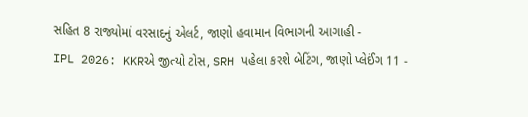સહિત 8 રાજ્યોમાં વરસાદનું એલર્ટ, જાણો હવામાન વિભાગની આગાહી -
IPL 2026: KKRએ જીત્યો ટોસ, SRH પહેલા કરશે બેટિંગ, જાણો પ્લેઈંગ 11 -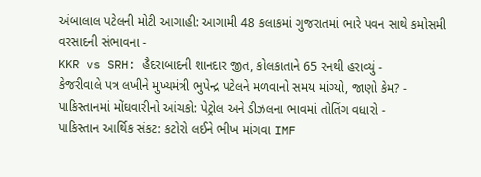અંબાલાલ પટેલની મોટી આગાહી: આગામી 48 કલાકમાં ગુજરાતમાં ભારે પવન સાથે કમોસમી વરસાદની સંભાવના -
KKR vs SRH: હૈદરાબાદની શાનદાર જીત, કોલકાતાને 65 રનથી હરાવ્યું -
કેજરીવાલે પત્ર લખીને મુખ્યમંત્રી ભુપેન્દ્ર પટેલને મળવાનો સમય માંગ્યો, જાણો કેમ? -
પાકિસ્તાનમાં મોંઘવારીનો આંચકો: પેટ્રોલ અને ડીઝલના ભાવમાં તોતિંગ વધારો -
પાકિસ્તાન આર્થિક સંકટ: કટોરો લઈને ભીખ માંગવા IMF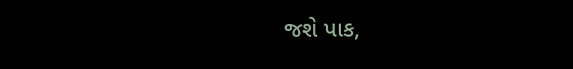જશે પાક,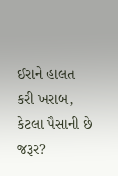ઈરાને હાલત કરી ખરાબ, કેટલા પૈસાની છે જરૂર?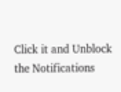Click it and Unblock the Notifications